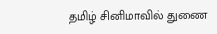தமிழ் சினிமாவில் துணை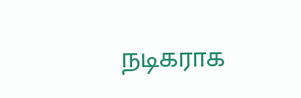நடிகராக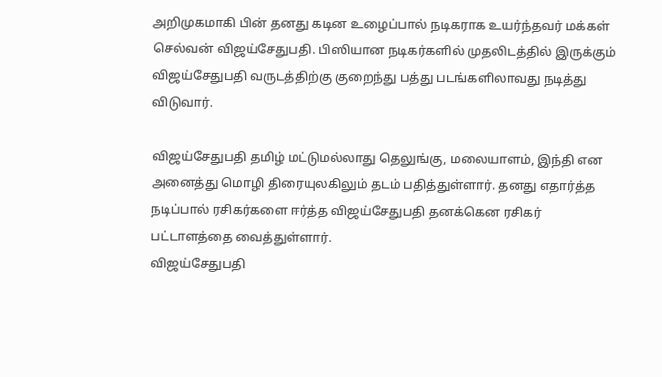அறிமுகமாகி பின் தனது கடின உழைப்பால் நடிகராக உயர்ந்தவர் மக்கள் செல்வன் விஜய்சேதுபதி. பிஸியான நடிகர்களில் முதலிடத்தில் இருக்கும் விஜய்சேதுபதி வருடத்திற்கு குறைந்து பத்து படங்களிலாவது நடித்து விடுவார்.

விஜய்சேதுபதி தமிழ் மட்டுமல்லாது தெலுங்கு, மலையாளம், இந்தி என அனைத்து மொழி திரையுலகிலும் தடம் பதித்துள்ளார். தனது எதார்த்த நடிப்பால் ரசிகர்களை ஈர்த்த விஜய்சேதுபதி தனக்கென ரசிகர் பட்டாளத்தை வைத்துள்ளார்.
விஜய்சேதுபதி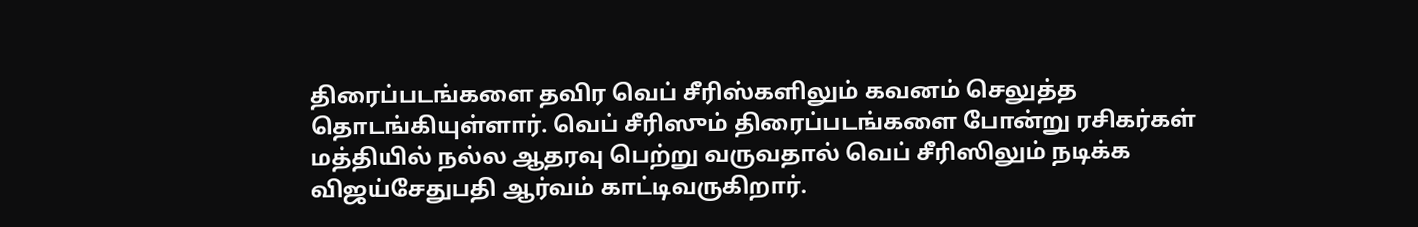திரைப்படங்களை தவிர வெப் சீரிஸ்களிலும் கவனம் செலுத்த தொடங்கியுள்ளார். வெப் சீரிஸும் திரைப்படங்களை போன்று ரசிகர்கள் மத்தியில் நல்ல ஆதரவு பெற்று வருவதால் வெப் சீரிஸிலும் நடிக்க விஜய்சேதுபதி ஆர்வம் காட்டிவருகிறார்.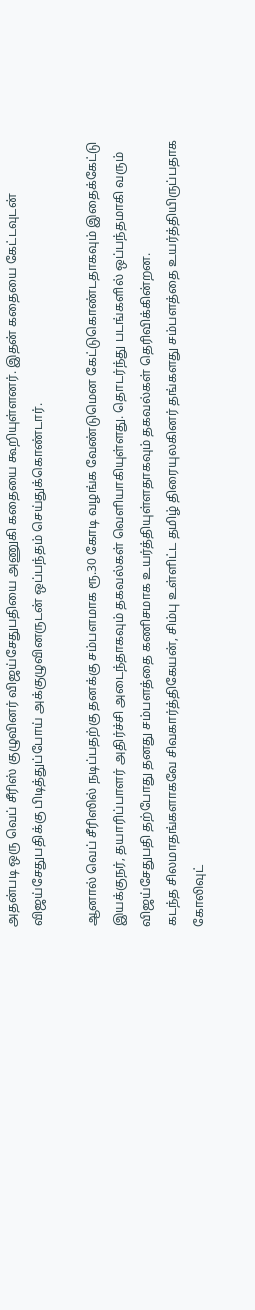அதன்படி ஒரு வெப் சீரிஸ் குழுவினர் விஜய்சேதுபதியை அணுகி கதையை கூறியுள்ளனர். இதன் கதையை கேட்டவுடன் விஜய்சேதுபதிக்கு பிடித்துப்போய் அக்குழுவினருடன் ஒப்பந்தம் செய்துக்கொண்டார்.

ஆனால் வெப் சீரிஸில் நடிப்பதற்கு தனக்கு சம்பளமாக ரூ.30 கோடி வழங்க வேண்டுமென கேட்டுகொண்டதாகவும் இதைக்கேட்டு இயக்குநர், தயாரிப்பாளர் அதிர்ச்சி அடைந்தாகவும் தகவல்கள் வெளியாகியுள்ளது. தொடர்ந்து படங்களில் ஒப்பந்தமாகி வரும் விஜய்சேதுபதி தற்போது தனது சம்பளத்தை கணிசமாக உயர்த்தியுள்ளதாகவும் தகவல்கள் தெரிவிக்கின்றன.
கடந்த சிலமாதங்களாகவே சிவகார்த்திகேயன், சிம்பு உள்ளிட்ட தமிழ் திரையுலகினர் தங்களது சம்பளத்தை உயர்த்தியிருப்பதாக கோலிவுட்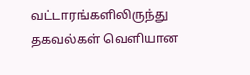வட்டாரங்களிலிருந்து தகவல்கள் வெளியான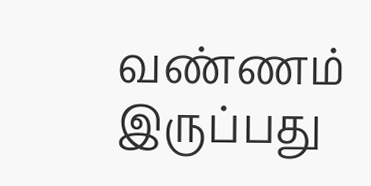வண்ணம் இருப்பது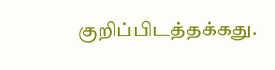குறிப்பிடத்தக்கது.